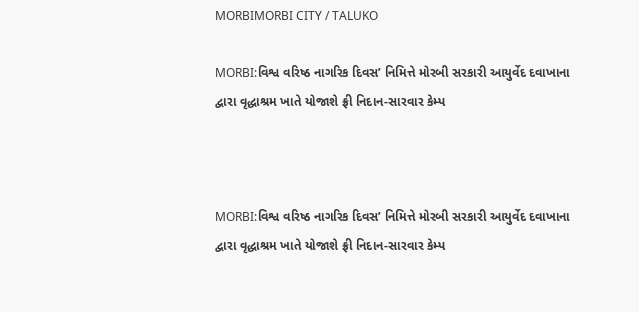MORBIMORBI CITY / TALUKO

MORBI:વિશ્વ વરિષ્ઠ નાગરિક દિવસ’ નિમિત્તે મોરબી સરકારી આયુર્વેદ દવાખાના દ્વારા વૃદ્ધાશ્રમ ખાતે યોજાશે ફ્રી નિદાન-સારવાર કેમ્પ



MORBI:વિશ્વ વરિષ્ઠ નાગરિક દિવસ’ નિમિત્તે મોરબી સરકારી આયુર્વેદ દવાખાના દ્વારા વૃદ્ધાશ્રમ ખાતે યોજાશે ફ્રી નિદાન-સારવાર કેમ્પ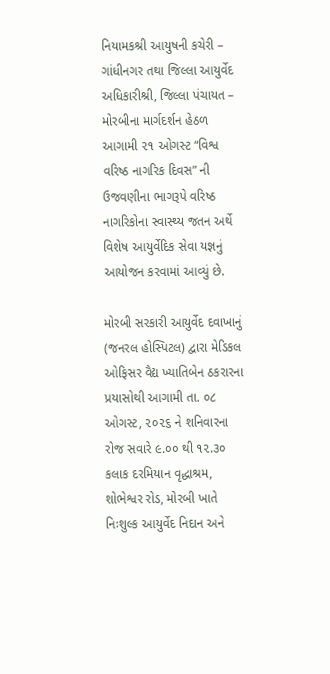નિયામકશ્રી આયુષની કચેરી – ગાંધીનગર તથા જિલ્લા આયુર્વેદ અધિકારીશ્રી, જિલ્લા પંચાયત – મોરબીના માર્ગદર્શન હેઠળ આગામી ૨૧ ઓગસ્ટ “વિશ્વ વરિષ્ઠ નાગરિક દિવસ” ની ઉજવણીના ભાગરૂપે વરિષ્ઠ નાગરિકોના સ્વાસ્થ્ય જતન અર્થે વિશેષ આયુર્વેદિક સેવા યજ્ઞનું આયોજન કરવામાં આવ્યું છે.

મોરબી સરકારી આયુર્વેદ દવાખાનું (જનરલ હોસ્પિટલ) દ્વારા મેડિકલ ઓફિસર વૈદ્ય ખ્યાતિબેન ઠકરારના પ્રયાસોથી આગામી તા. ૦૮ ઓગસ્ટ, ૨૦૨૬ ને શનિવારના રોજ સવારે ૯.૦૦ થી ૧૨.૩૦ કલાક દરમિયાન વૃદ્ધાશ્રમ, શોભેશ્વર રોડ, મોરબી ખાતે નિઃશુલ્ક આયુર્વેદ નિદાન અને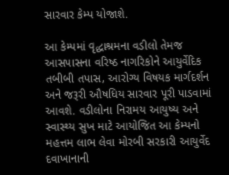સારવાર કેમ્પ યોજાશે.

આ કેમ્પમાં વૃદ્ધાશ્રમના વડીલો તેમજ આસપાસના વરિષ્ઠ નાગરિકોને આયુર્વેદિક તબીબી તપાસ, આરોગ્ય વિષયક માર્ગદર્શન અને જરૂરી ઔષધિય સારવાર પૂરી પાડવામાં આવશે. વડીલોના નિરામય આયુષ્ય અને સ્વાસ્થ્ય સુખ માટે આયોજિત આ કેમ્પનો મહત્તમ લાભ લેવા મોરબી સરકારી આયુર્વેદ દવાખાનાની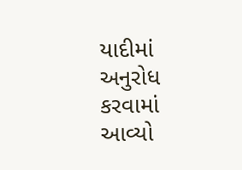યાદીમાં અનુરોધ કરવામાં આવ્યો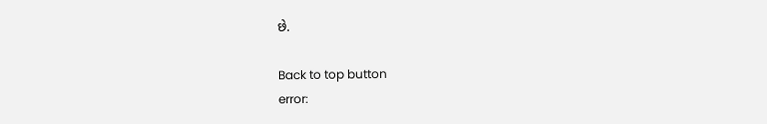છે.

Back to top button
error: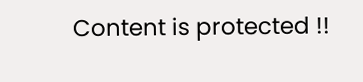Content is protected !!